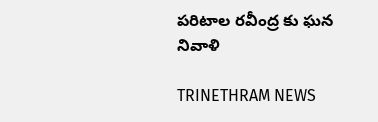పరిటాల రవీంద్ర కు ఘన నివాళి

TRINETHRAM NEWS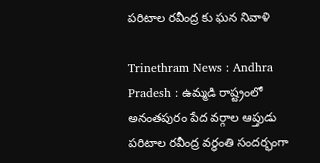పరిటాల రవీంద్ర కు ఘన నివాళి

Trinethram News : Andhra Pradesh : ఉమ్మడి రాష్ట్రంలో అనంతపురం పేద వర్గాల ఆప్తుడు పరిటాల రవీంద్ర వర్ధంతి సందర్భంగా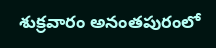శుక్రవారం అనంతపురంలో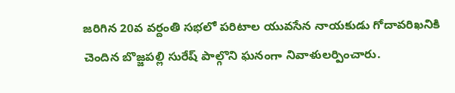జరిగిన 20వ వర్దంతి సభలో పరిటాల యువసేన నాయకుడు గోదావరిఖనికి చెందిన బొజ్జపల్లి సురేష్ పాల్గొని ఘనంగా నివాళులర్పించారు.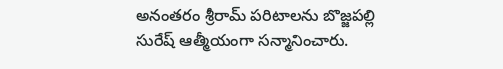అనంతరం శ్రీరామ్ పరిటాలను బొజ్జపల్లి సురేష్ ఆత్మీయంగా సన్మానించారు.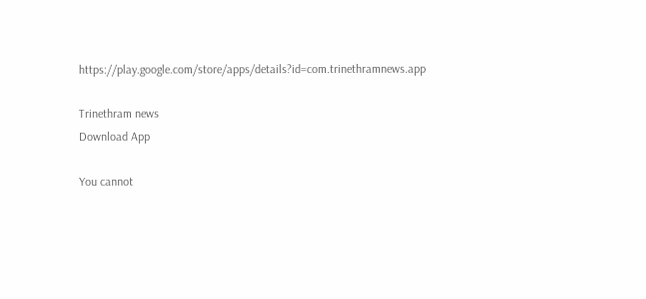https://play.google.com/store/apps/details?id=com.trinethramnews.app

Trinethram news
Download App

You cannot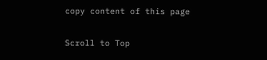copy content of this page

Scroll to Top